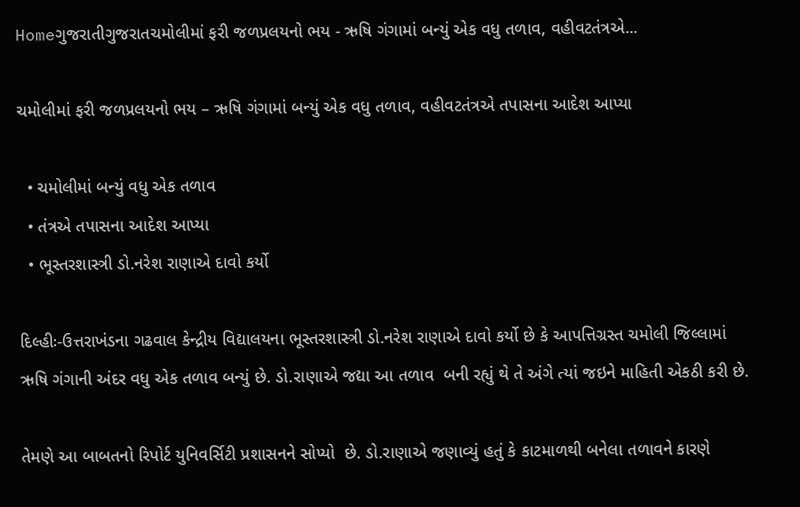Homeગુજરાતીગુજરાતચમોલીમાં ફરી જળપ્રલયનો ભય - ઋષિ ગંગામાં બન્યું એક વધુ તળાવ, વહીવટતંત્રએ...

ચમોલીમાં ફરી જળપ્રલયનો ભય – ઋષિ ગંગામાં બન્યું એક વધુ તળાવ, વહીવટતંત્રએ તપાસના આદેશ આપ્યા

  • ચમોલીમાં બન્યું વધુ એક તળાવ
  • તંત્રએ તપાસના આદેશ આપ્યા
  • ભૂસ્તરશાસ્ત્રી ડો.નરેશ રાણાએ દાવો કર્યો

દિલ્હીઃ-ઉત્તરાખંડના ગઢવાલ કેન્દ્રીય વિદ્યાલયના ભૂસ્તરશાસ્ત્રી ડો.નરેશ રાણાએ દાવો કર્યો છે કે આપત્તિગ્રસ્ત ચમોલી જિલ્લામાં ઋષિ ગંગાની અંદર વધુ એક તળાવ બન્યું છે. ડો.રાણાએ જદ્યા આ તળાવ  બની રહ્યું થે તે અંગે ત્યાં જઇને માહિતી એકઠી કરી છે.

તેમણે આ બાબતનો રિપોર્ટ યુનિવર્સિટી પ્રશાસનને સોપ્યો  છે. ડો.રાણાએ જણાવ્યું હતું કે કાટમાળથી બનેલા તળાવને કારણે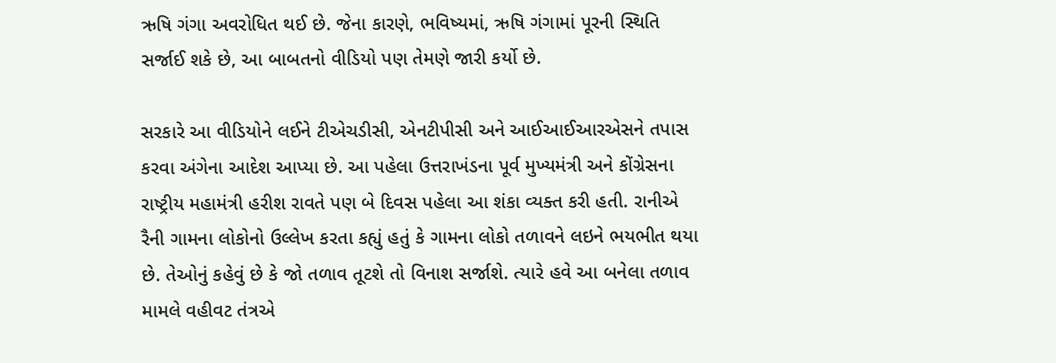ઋષિ ગંગા અવરોધિત થઈ છે. જેના કારણે, ભવિષ્યમાં, ઋષિ ગંગામાં પૂરની સ્થિતિ સર્જાઈ શકે છે, આ બાબતનો વીડિયો પણ તેમણે જારી કર્યો છે.

સરકારે આ વીડિયોને લઈને ટીએચડીસી, એનટીપીસી અને આઈઆઈઆરએસને તપાસ કરવા અંગેના આદેશ આપ્યા છે. આ પહેલા ઉત્તરાખંડના પૂર્વ મુખ્યમંત્રી અને કોંગ્રેસના રાષ્ટ્રીય મહામંત્રી હરીશ રાવતે પણ બે દિવસ પહેલા આ શંકા વ્યક્ત કરી હતી. રાનીએ રૈની ગામના લોકોનો ઉલ્લેખ કરતા કહ્યું હતું કે ગામના લોકો તળાવને લઇને ભયભીત થયા છે. તેઓનું કહેવું છે કે જો તળાવ તૂટશે તો વિનાશ સર્જાશે. ત્યારે હવે આ બનેલા તળાવ મામલે વહીવટ તંત્રએ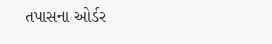તપાસના ઓર્ડર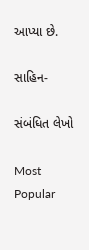આપ્યા છે.

સાહિન-

સંબંધિત લેખો

Most Popular